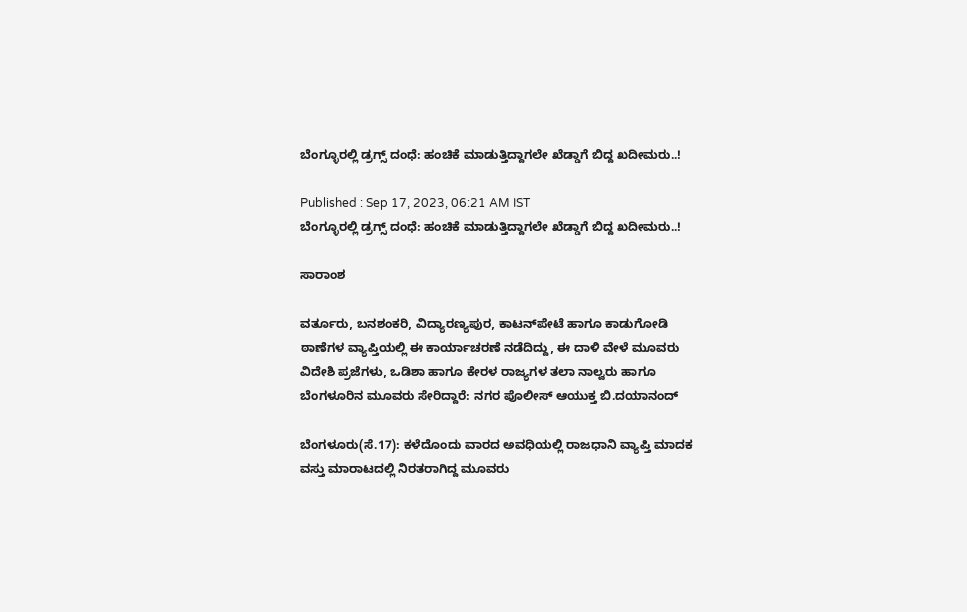ಬೆಂಗ್ಳೂರಲ್ಲಿ ಡ್ರಗ್ಸ್‌ ದಂಧೆ: ಹಂಚಿಕೆ ಮಾಡುತ್ತಿದ್ದಾಗಲೇ ಖೆಡ್ಡಾಗೆ ಬಿದ್ದ ಖದೀಮರು..!

Published : Sep 17, 2023, 06:21 AM IST
ಬೆಂಗ್ಳೂರಲ್ಲಿ ಡ್ರಗ್ಸ್‌ ದಂಧೆ: ಹಂಚಿಕೆ ಮಾಡುತ್ತಿದ್ದಾಗಲೇ ಖೆಡ್ಡಾಗೆ ಬಿದ್ದ ಖದೀಮರು..!

ಸಾರಾಂಶ

ವರ್ತೂರು, ಬನಶಂಕರಿ, ವಿದ್ಯಾರಣ್ಯಪುರ, ಕಾಟನ್‌ಪೇಟೆ ಹಾಗೂ ಕಾಡುಗೋಡಿ ಠಾಣೆಗಳ ವ್ಯಾಪ್ತಿಯಲ್ಲಿ ಈ ಕಾರ್ಯಾಚರಣೆ ನಡೆದಿದ್ದು, ಈ ದಾಳಿ ವೇಳೆ ಮೂವರು ವಿದೇಶಿ ಪ್ರಜೆಗಳು, ಒಡಿಶಾ ಹಾಗೂ ಕೇರಳ ರಾಜ್ಯಗಳ ತಲಾ ನಾಲ್ವರು ಹಾಗೂ ಬೆಂಗಳೂರಿನ ಮೂವರು ಸೇರಿದ್ದಾರೆ: ನಗರ ಪೊಲೀಸ್ ಆಯುಕ್ತ ಬಿ.ದಯಾನಂದ್

ಬೆಂಗಳೂರು(ಸೆ.17): ಕಳೆದೊಂದು ವಾರದ ಅವಧಿಯಲ್ಲಿ ರಾಜಧಾನಿ ವ್ಯಾಪ್ತಿ ಮಾದಕ ವಸ್ತು ಮಾರಾಟದಲ್ಲಿ ನಿರತರಾಗಿದ್ದ ಮೂವರು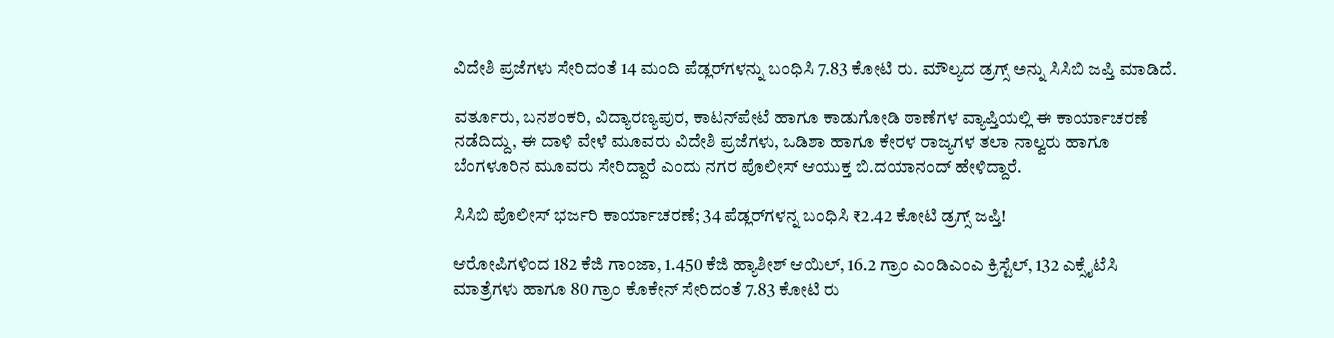ವಿದೇಶಿ ಪ್ರಜೆಗಳು ಸೇರಿದಂತೆ 14 ಮಂದಿ ಪೆಡ್ಲರ್‌ಗಳನ್ನು ಬಂಧಿಸಿ 7.83 ಕೋಟಿ ರು. ಮೌಲ್ಯದ ಡ್ರಗ್ಸ್‌ ಅನ್ನು ಸಿಸಿಬಿ ಜಪ್ತಿ ಮಾಡಿದೆ.

ವರ್ತೂರು, ಬನಶಂಕರಿ, ವಿದ್ಯಾರಣ್ಯಪುರ, ಕಾಟನ್‌ಪೇಟೆ ಹಾಗೂ ಕಾಡುಗೋಡಿ ಠಾಣೆಗಳ ವ್ಯಾಪ್ತಿಯಲ್ಲಿ ಈ ಕಾರ್ಯಾಚರಣೆ ನಡೆದಿದ್ದು, ಈ ದಾಳಿ ವೇಳೆ ಮೂವರು ವಿದೇಶಿ ಪ್ರಜೆಗಳು, ಒಡಿಶಾ ಹಾಗೂ ಕೇರಳ ರಾಜ್ಯಗಳ ತಲಾ ನಾಲ್ವರು ಹಾಗೂ ಬೆಂಗಳೂರಿನ ಮೂವರು ಸೇರಿದ್ದಾರೆ ಎಂದು ನಗರ ಪೊಲೀಸ್ ಆಯುಕ್ತ ಬಿ.ದಯಾನಂದ್ ಹೇಳಿದ್ದಾರೆ.

ಸಿಸಿಬಿ ಪೊಲೀಸ್ ಭರ್ಜರಿ ಕಾರ್ಯಾಚರಣೆ; 34 ಪೆಡ್ಲರ್‌ಗಳನ್ನ ಬಂಧಿಸಿ ₹2.42 ಕೋಟಿ ಡ್ರಗ್ಸ್ ಜಪ್ತಿ!

ಆರೋಪಿಗಳಿಂದ 182 ಕೆಜಿ ಗಾಂಜಾ, 1.450 ಕೆಜಿ ಹ್ಯಾಶೀಶ್ ಆಯಿಲ್‌, 16.2 ಗ್ರಾಂ ಎಂಡಿಎಂಎ ಕ್ರಿಸ್ಟೆಲ್‌, 132 ಎಕ್ಸೈಟೆಸಿ ಮಾತ್ರೆಗಳು ಹಾಗೂ 80 ಗ್ರಾಂ ಕೊಕೇನ್‌ ಸೇರಿದಂತೆ 7.83 ಕೋಟಿ ರು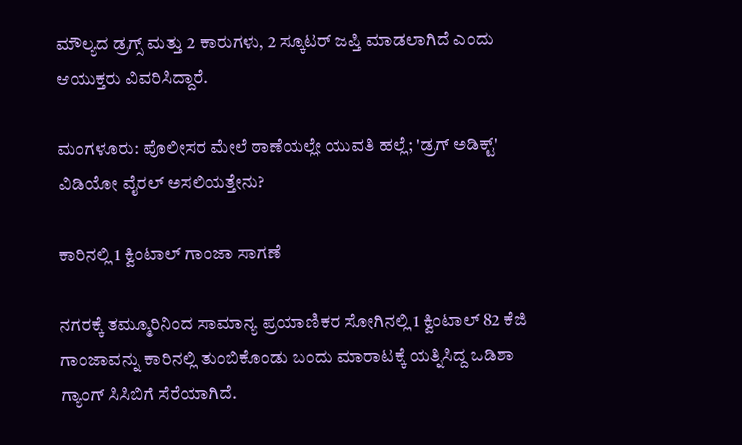ಮೌಲ್ಯದ ಡ್ರಗ್ಸ್ ಮತ್ತು 2 ಕಾರುಗಳು, 2 ಸ್ಕೂಟರ್ ಜಪ್ತಿ ಮಾಡಲಾಗಿದೆ ಎಂದು ಆಯುಕ್ತರು ವಿವರಿಸಿದ್ದಾರೆ.

ಮಂಗಳೂರು: ಪೊಲೀಸರ ಮೇಲೆ ಠಾಣೆಯಲ್ಲೇ ಯುವತಿ ಹಲ್ಲೆ; 'ಡ್ರಗ್ ಅಡಿಕ್ಟ್' ವಿಡಿಯೋ ವೈರಲ್ ಅಸಲಿಯತ್ತೇನು?

ಕಾರಿನಲ್ಲಿ 1 ಕ್ವಿಂಟಾಲ್ ಗಾಂಜಾ ಸಾಗಣೆ

ನಗರಕ್ಕೆ ತಮ್ಮೂರಿನಿಂದ ಸಾಮಾನ್ಯ ಪ್ರಯಾಣಿಕರ ಸೋಗಿನಲ್ಲಿ 1 ಕ್ವಿಂಟಾಲ್‌ 82 ಕೆಜಿ ಗಾಂಜಾವನ್ನು ಕಾರಿನಲ್ಲಿ ತುಂಬಿಕೊಂಡು ಬಂದು ಮಾರಾಟಕ್ಕೆ ಯತ್ನಿಸಿದ್ದ ಒಡಿಶಾ ಗ್ಯಾಂಗ್ ಸಿಸಿಬಿಗೆ ಸೆರೆಯಾಗಿದೆ.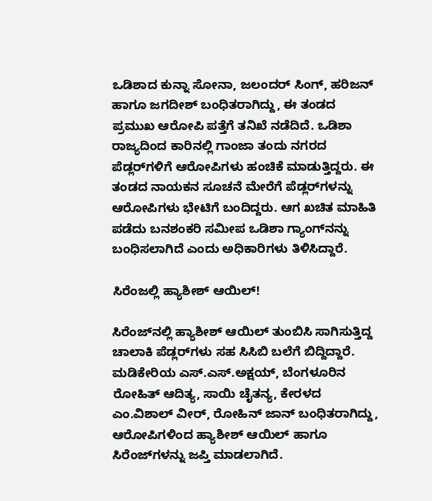ಒಡಿಶಾದ ಕುನ್ನಾ ಸೋನಾ, ಜಲಂದರ್ ಸಿಂಗ್‌, ಹರಿಜನ್ ಹಾಗೂ ಜಗದೀಶ್‌ ಬಂಧಿತರಾಗಿದ್ದು, ಈ ತಂಡದ ಪ್ರಮುಖ ಆರೋಪಿ ಪತ್ತೆಗೆ ತನಿಖೆ ನಡೆದಿದೆ. ಒಡಿಶಾ ರಾಜ್ಯದಿಂದ ಕಾರಿನಲ್ಲಿ ಗಾಂಜಾ ತಂದು ನಗರದ ಪೆಡ್ಲರ್‌ಗಳಿಗೆ ಆರೋಪಿಗಳು ಹಂಚಿಕೆ ಮಾಡುತ್ತಿದ್ದರು. ಈ ತಂಡದ ನಾಯಕನ ಸೂಚನೆ ಮೇರೆಗೆ ಪೆಡ್ಲರ್‌ಗಳನ್ನು ಆರೋಪಿಗಳು ಭೇಟಿಗೆ ಬಂದಿದ್ದರು. ಆಗ ಖಚಿತ ಮಾಹಿತಿ ಪಡೆದು ಬನಶಂಕರಿ ಸಮೀಪ ಒಡಿಶಾ ಗ್ಯಾಂಗ್‌ನನ್ನು ಬಂಧಿಸಲಾಗಿದೆ ಎಂದು ಅಧಿಕಾರಿಗಳು ತಿಳಿಸಿದ್ದಾರೆ.

ಸಿರೆಂಜಲ್ಲಿ ಹ್ಯಾಶೀಶ್ ಆಯಿಲ್!

ಸಿರೆಂಜ್‌ನಲ್ಲಿ ಹ್ಯಾಶೀಶ್ ಆಯಿಲ್ ತುಂಬಿಸಿ ಸಾಗಿಸುತ್ತಿದ್ದ ಚಾಲಾಕಿ ಪೆಡ್ಲರ್‌ಗಳು ಸಹ ಸಿಸಿಬಿ ಬಲೆಗೆ ಬಿದ್ದಿದ್ದಾರೆ. ಮಡಿಕೇರಿಯ ಎಸ್.ಎಸ್‌.ಅಕ್ಷಯ್‌, ಬೆಂಗಳೂರಿನ ರೋಹಿತ್ ಆದಿತ್ಯ, ಸಾಯಿ ಚೈತನ್ಯ, ಕೇರಳದ ಎಂ.ವಿಶಾಲ್‌ ವೀರ್, ರೋಹಿನ್‌ ಜಾನ್‌ ಬಂಧಿತರಾಗಿದ್ದು, ಆರೋಪಿಗಳಿಂದ ಹ್ಯಾಶೀಶ್ ಆಯಿಲ್ ಹಾಗೂ ಸಿರೆಂಜ್‌ಗಳನ್ನು ಜಪ್ತಿ ಮಾಡಲಾಗಿದೆ.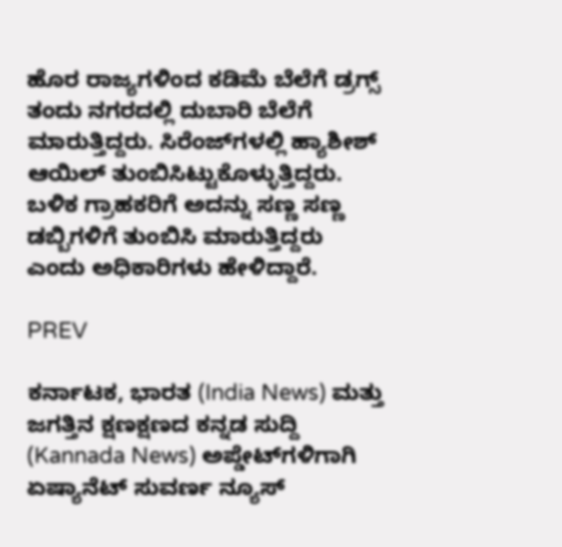ಹೊರ ರಾಜ್ಯಗಳಿಂದ ಕಡಿಮೆ ಬೆಲೆಗೆ ಡ್ರಗ್ಸ್ ತಂದು ನಗರದಲ್ಲಿ ದುಬಾರಿ ಬೆಲೆಗೆ ಮಾರುತ್ತಿದ್ದರು. ಸಿರೆಂಜ್‌ಗಳಲ್ಲಿ ಹ್ಯಾಶೀಶ್ ಆಯಿಲ್ ತುಂಬಿಸಿಟ್ಟುಕೊಳ್ಳುತ್ತಿದ್ದರು. ಬಳಿಕ ಗ್ರಾಹಕರಿಗೆ ಅದನ್ನು ಸಣ್ಣ ಸಣ್ಣ ಡಬ್ಬಿಗಳಿಗೆ ತುಂಬಿಸಿ ಮಾರುತ್ತಿದ್ದರು ಎಂದು ಅಧಿಕಾರಿಗಳು ಹೇಳಿದ್ದಾರೆ.

PREV

ಕರ್ನಾಟಕ, ಭಾರತ (India News) ಮತ್ತು ಜಗತ್ತಿನ ಕ್ಷಣಕ್ಷಣದ ಕನ್ನಡ ಸುದ್ದಿ (Kannada News) ಅಪ್ಡೇಟ್‌ಗಳಿಗಾಗಿ ಏಷ್ಯಾನೆಟ್ ಸುವರ್ಣ ನ್ಯೂಸ್‌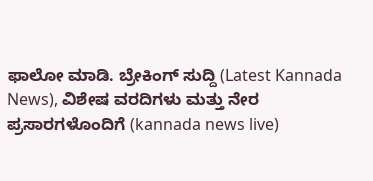ಫಾಲೋ ಮಾಡಿ. ಬ್ರೇಕಿಂಗ್ ಸುದ್ದಿ (Latest Kannada News), ವಿಶೇಷ ವರದಿಗಳು ಮತ್ತು ನೇರ ಪ್ರಸಾರಗಳೊಂದಿಗೆ (kannada news live)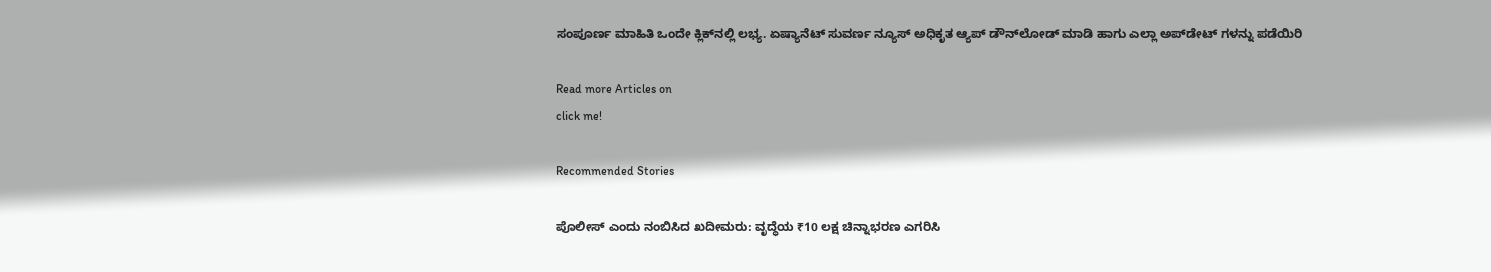ಸಂಪೂರ್ಣ ಮಾಹಿತಿ ಒಂದೇ ಕ್ಲಿಕ್‌ನಲ್ಲಿ ಲಭ್ಯ. ಏಷ್ಯಾನೆಟ್ ಸುವರ್ಣ ನ್ಯೂಸ್ ಅಧಿಕೃತ ಆ್ಯಪ್ ಡೌನ್‌ಲೋಡ್ ಮಾಡಿ ಹಾಗು ಎಲ್ಲಾ ಅಪ್‌ಡೇಟ್ ಗಳನ್ನು ಪಡೆಯಿರಿ

Read more Articles on
click me!

Recommended Stories

ಪೊಲೀಸ್ ಎಂದು ನಂಬಿಸಿದ ಖದೀಮರು: ವೃದ್ಧೆಯ ₹10 ಲಕ್ಷ ಚಿನ್ನಾಭರಣ ಎಗರಿಸಿ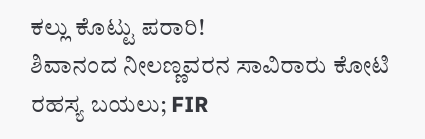ಕಲ್ಲು ಕೊಟ್ಟು ಪರಾರಿ!
ಶಿವಾನಂದ ನೀಲಣ್ಣವರನ ಸಾವಿರಾರು ಕೋಟಿ ರಹಸ್ಯ ಬಯಲು; FIR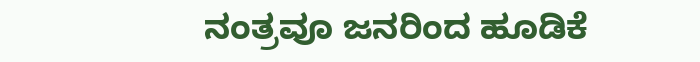ನಂತ್ರವೂ ಜನರಿಂದ ಹೂಡಿಕೆ